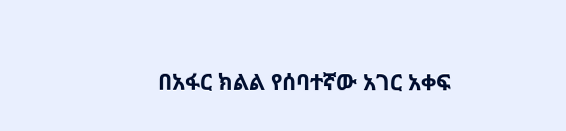በአፋር ክልል የሰባተኛው አገር አቀፍ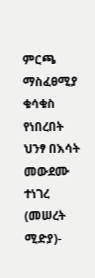ምርጫ ማስፈፀሚያ ቁሳቁስ የነበረበት ህንፃ በእሳት መውደሙ ተነገረ
(መሠረት ሚድያ)-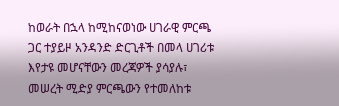ከወራት በኋላ ከሚከናወነው ሀገራዊ ምርጫ ጋር ተያይዞ አንዳንድ ድርጊቶች በመላ ሀገሪቱ እየታዩ መሆናቸውን መረጃዎች ያሳያሉ፣ መሠረት ሚድያ ምርጫውን የተመለከቱ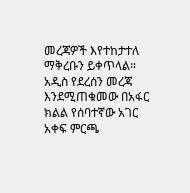መረጃዎች እየተከታተለ ማቅረቡን ይቀጥላል።
አዲስ የደረሰን መረጃ እንደሚጠቁመው በአፋር ክልል የሰባተኛው አገር አቀፍ ምርጫ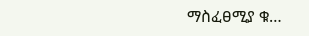ማስፈፀሚያ ቁ…